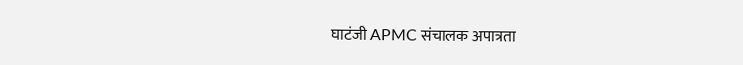घाटंजी APMC संचालक अपात्रता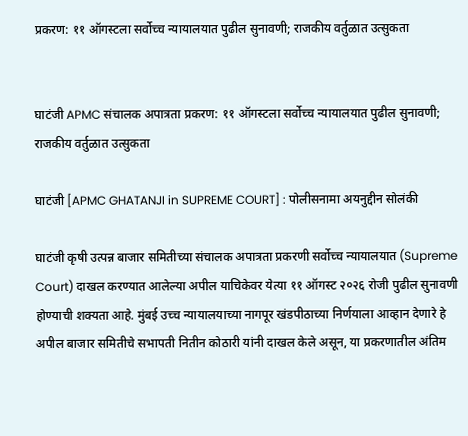प्रकरण: ११ ऑगस्टला सर्वोच्च न्यायालयात पुढील सुनावणी; राजकीय वर्तुळात उत्सुकता


घाटंजी APMC संचालक अपात्रता प्रकरण: ११ ऑगस्टला सर्वोच्च न्यायालयात पुढील सुनावणी; राजकीय वर्तुळात उत्सुकता

घाटंजी [APMC GHATANJI in SUPREME COURT] : पोलीसनामा अयनुद्दीन सोलंकी

घाटंजी कृषी उत्पन्न बाजार समितीच्या संचालक अपात्रता प्रकरणी सर्वोच्च न्यायालयात (Supreme Court) दाखल करण्यात आलेल्या अपील याचिकेवर येत्या ११ ऑगस्ट २०२६ रोजी पुढील सुनावणी होण्याची शक्यता आहे. मुंबई उच्च न्यायालयाच्या नागपूर खंडपीठाच्या निर्णयाला आव्हान देणारे हे अपील बाजार समितीचे सभापती नितीन कोठारी यांनी दाखल केले असून, या प्रकरणातील अंतिम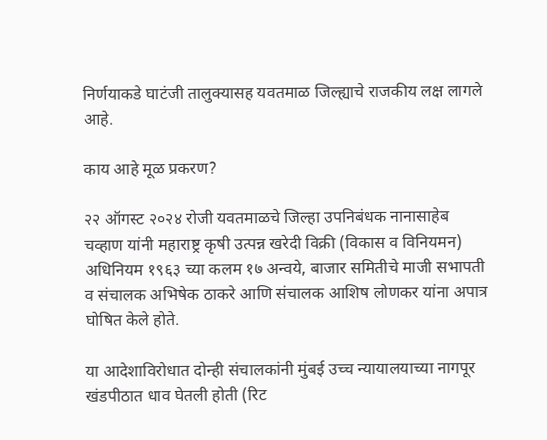निर्णयाकडे घाटंजी तालुक्यासह यवतमाळ जिल्ह्याचे राजकीय लक्ष लागले आहे.

काय आहे मूळ प्रकरण?

२२ ऑगस्ट २०२४ रोजी यवतमाळचे जिल्हा उपनिबंधक नानासाहेब चव्हाण यांनी महाराष्ट्र कृषी उत्पन्न खरेदी विक्री (विकास व विनियमन) अधिनियम १९६३ च्या कलम १७ अन्वये, बाजार समितीचे माजी सभापती व संचालक अभिषेक ठाकरे आणि संचालक आशिष लोणकर यांना अपात्र घोषित केले होते.

या आदेशाविरोधात दोन्ही संचालकांनी मुंबई उच्च न्यायालयाच्या नागपूर खंडपीठात धाव घेतली होती (रिट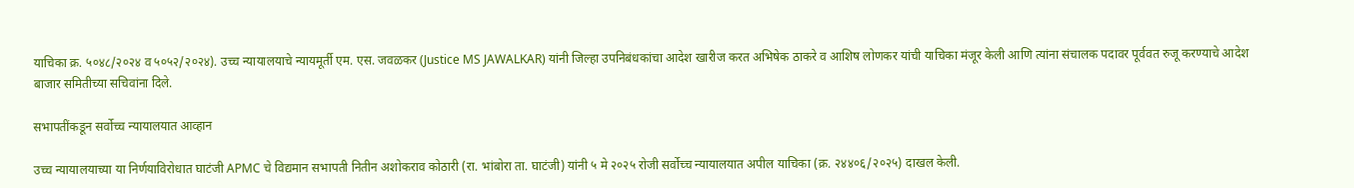याचिका क्र. ५०४८/२०२४ व ५०५२/२०२४). उच्च न्यायालयाचे न्यायमूर्ती एम. एस. जवळकर (Justice MS JAWALKAR) यांनी जिल्हा उपनिबंधकांचा आदेश खारीज करत अभिषेक ठाकरे व आशिष लोणकर यांची याचिका मंजूर केली आणि त्यांना संचालक पदावर पूर्ववत रुजू करण्याचे आदेश बाजार समितीच्या सचिवांना दिले.

सभापतींकडून सर्वोच्च न्यायालयात आव्हान

उच्च न्यायालयाच्या या निर्णयाविरोधात घाटंजी APMC चे विद्यमान सभापती नितीन अशोकराव कोठारी (रा. भांबोरा ता. घाटंजी) यांनी ५ मे २०२५ रोजी सर्वोच्च न्यायालयात अपील याचिका (क्र. २४४०६/२०२५) दाखल केली.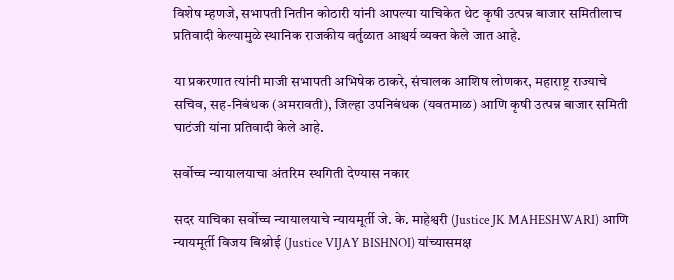विशेष म्हणजे, सभापती नितीन कोठारी यांनी आपल्या याचिकेत थेट कृषी उत्पन्न बाजार समितीलाच प्रतिवादी केल्यामुळे स्थानिक राजकीय वर्तुळात आश्चर्य व्यक्त केले जात आहे.

या प्रकरणात त्यांनी माजी सभापती अभिषेक ठाकरे, संचालक आशिष लोणकर, महाराष्ट्र राज्याचे सचिव, सह-निबंधक (अमरावती), जिल्हा उपनिबंधक (यवतमाळ) आणि कृषी उत्पन्न बाजार समिती घाटंजी यांना प्रतिवादी केले आहे.

सर्वोच्च न्यायालयाचा अंतरिम स्थगिती देण्यास नकार

सदर याचिका सर्वोच्च न्यायालयाचे न्यायमूर्ती जे. के. माहेश्वरी (Justice JK MAHESHWARI) आणि न्यायमूर्ती विजय बिश्नोई (Justice VIJAY BISHNOI) यांच्यासमक्ष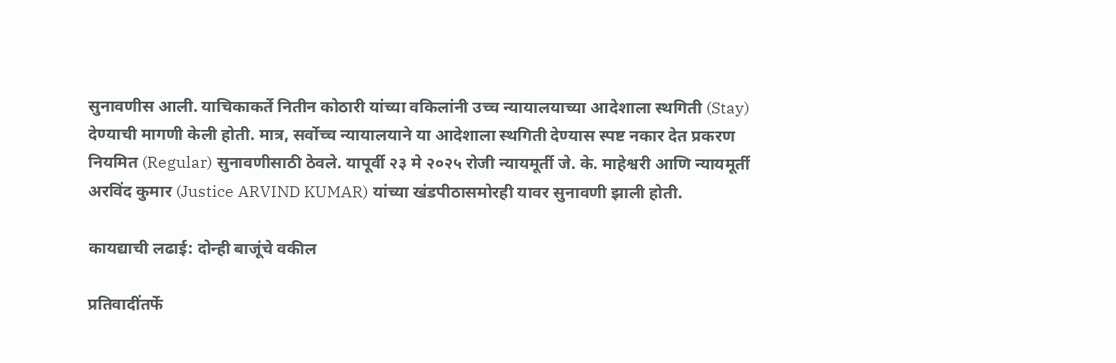सुनावणीस आली. याचिकाकर्ते नितीन कोठारी यांच्या वकिलांनी उच्च न्यायालयाच्या आदेशाला स्थगिती (Stay) देण्याची मागणी केली होती. मात्र, सर्वोच्च न्यायालयाने या आदेशाला स्थगिती देण्यास स्पष्ट नकार देत प्रकरण नियमित (Regular) सुनावणीसाठी ठेवले. यापूर्वी २३ मे २०२५ रोजी न्यायमूर्ती जे. के. माहेश्वरी आणि न्यायमूर्ती अरविंद कुमार (Justice ARVIND KUMAR) यांच्या खंडपीठासमोरही यावर सुनावणी झाली होती.

कायद्याची लढाई: दोन्ही बाजूंचे वकील

प्रतिवादींतर्फे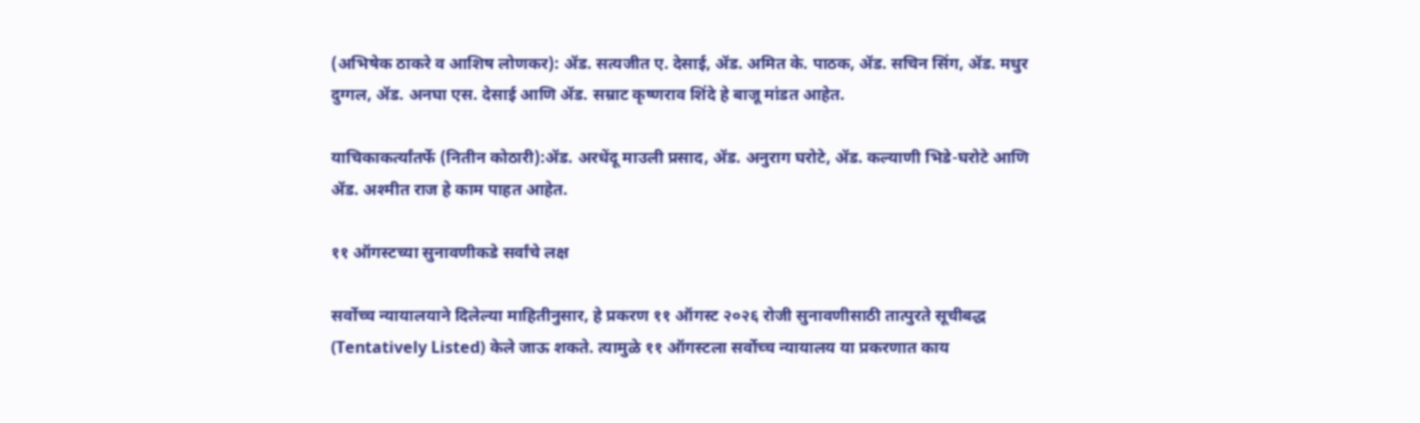(अभिषेक ठाकरे व आशिष लोणकर): ॲड. सत्यजीत ए. देसाई, ॲड. अमित के. पाठक, ॲड. सचिन सिंग, ॲड. मधुर दुग्गल, ॲड. अनघा एस. देसाई आणि ॲड. सम्राट कृष्णराव शिंदे हे बाजू मांडत आहेत.

याचिकाकर्त्यांतर्फे (नितीन कोठारी):ॲड. अरधेंदू माउली प्रसाद, ॲड. अनुराग घरोटे, ॲड. कल्याणी भिडे-घरोटे आणि ॲड. अश्मीत राज हे काम पाहत आहेत.

११ ऑगस्टच्या सुनावणीकडे सर्वांचे लक्ष

सर्वोच्च न्यायालयाने दिलेल्या माहितीनुसार, हे प्रकरण ११ ऑगस्ट २०२६ रोजी सुनावणीसाठी तात्पुरते सूचीबद्ध (Tentatively Listed) केले जाऊ शकते. त्यामुळे ११ ऑगस्टला सर्वोच्च न्यायालय या प्रकरणात काय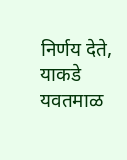निर्णय देते, याकडे यवतमाळ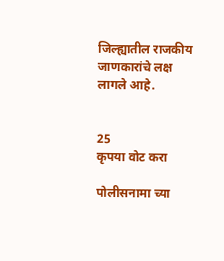जिल्ह्यातील राजकीय जाणकारांचे लक्ष लागले आहे.


25
कृपया वोट करा

पोलीसनामा च्या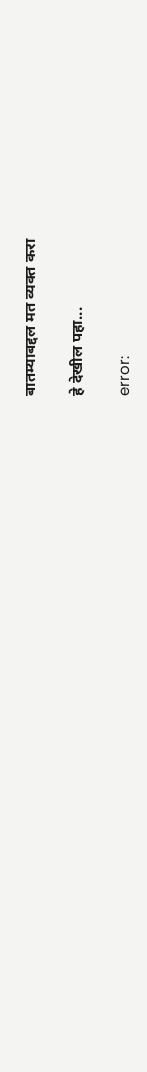बातम्याबद्दल मत व्यक्त करा

हे देखील पहा...

error: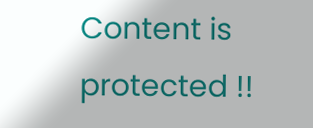Content is protected !!